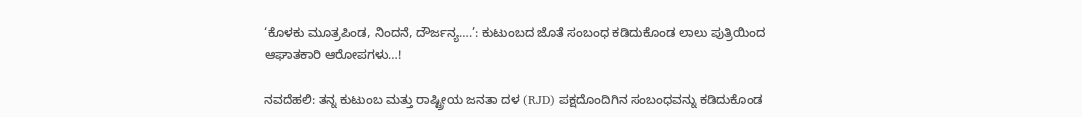‘ಕೊಳಕು ಮೂತ್ರಪಿಂಡ, ನಿಂದನೆ, ದೌರ್ಜನ್ಯ….’: ಕುಟುಂಬದ ಜೊತೆ ಸಂಬಂಧ ಕಡಿದುಕೊಂಡ ಲಾಲು ಪುತ್ರಿಯಿಂದ ಆಘಾತಕಾರಿ ಆರೋಪಗಳು…!

ನವದೆಹಲಿ: ತನ್ನ ಕುಟುಂಬ ಮತ್ತು ರಾಷ್ಟ್ರೀಯ ಜನತಾ ದಳ (RJD) ಪಕ್ಷದೊಂದಿಗಿನ ಸಂಬಂಧವನ್ನು ಕಡಿದುಕೊಂಡ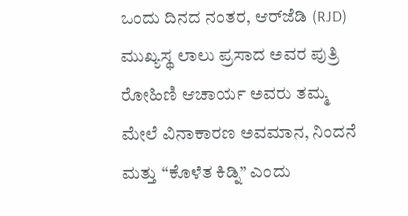ಒಂದು ದಿನದ ನಂತರ, ಆರ್‌ಜೆಡಿ (RJD) ಮುಖ್ಯಸ್ಥ ಲಾಲು ಪ್ರಸಾದ ಅವರ ಪುತ್ರಿ ರೋಹಿಣಿ ಆಚಾರ್ಯ ಅವರು ತಮ್ಮ ಮೇಲೆ ವಿನಾಕಾರಣ ಅವಮಾನ, ನಿಂದನೆ ಮತ್ತು “ಕೊಳೆತ ಕಿಡ್ನಿ” ಎಂದು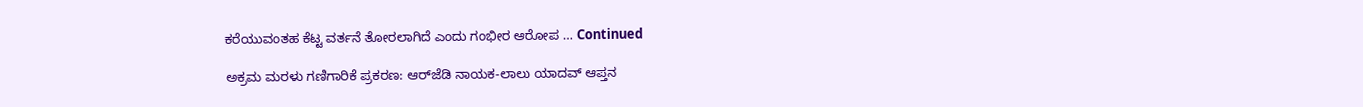ಕರೆಯುವಂತಹ ಕೆಟ್ಟ ವರ್ತನೆ ತೋರಲಾಗಿದೆ ಎಂದು ಗಂಭೀರ ಆರೋಪ … Continued

ಅಕ್ರಮ ಮರಳು ಗಣಿಗಾರಿಕೆ ಪ್ರಕರಣ: ಆರ್‌ಜೆಡಿ ನಾಯಕ-ಲಾಲು ಯಾದವ್ ಆಪ್ತನ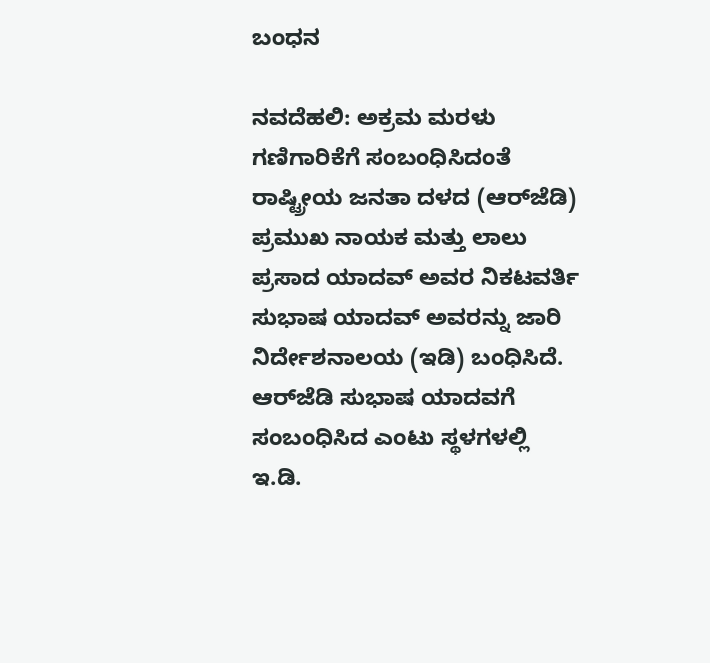ಬಂಧನ

ನವದೆಹಲಿ: ಅಕ್ರಮ ಮರಳು ಗಣಿಗಾರಿಕೆಗೆ ಸಂಬಂಧಿಸಿದಂತೆ ರಾಷ್ಟ್ರೀಯ ಜನತಾ ದಳದ (ಆರ್‌ಜೆಡಿ) ಪ್ರಮುಖ ನಾಯಕ ಮತ್ತು ಲಾಲು ಪ್ರಸಾದ ಯಾದವ್ ಅವರ ನಿಕಟವರ್ತಿ ಸುಭಾಷ ಯಾದವ್ ಅವರನ್ನು ಜಾರಿ ನಿರ್ದೇಶನಾಲಯ (ಇಡಿ) ಬಂಧಿಸಿದೆ. ಆರ್‌ಜೆಡಿ ಸುಭಾಷ ಯಾದವಗೆ ಸಂಬಂಧಿಸಿದ ಎಂಟು ಸ್ಥಳಗಳಲ್ಲಿ ಇ.ಡಿ.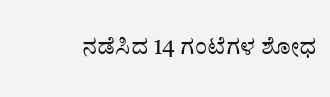ನಡೆಸಿದ 14 ಗಂಟೆಗಳ ಶೋಧ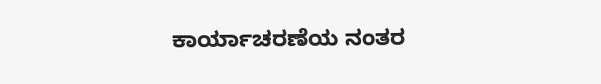ಕಾರ್ಯಾಚರಣೆಯ ನಂತರ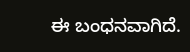ಈ ಬಂಧನವಾಗಿದೆ.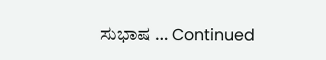ಸುಭಾಷ … Continued